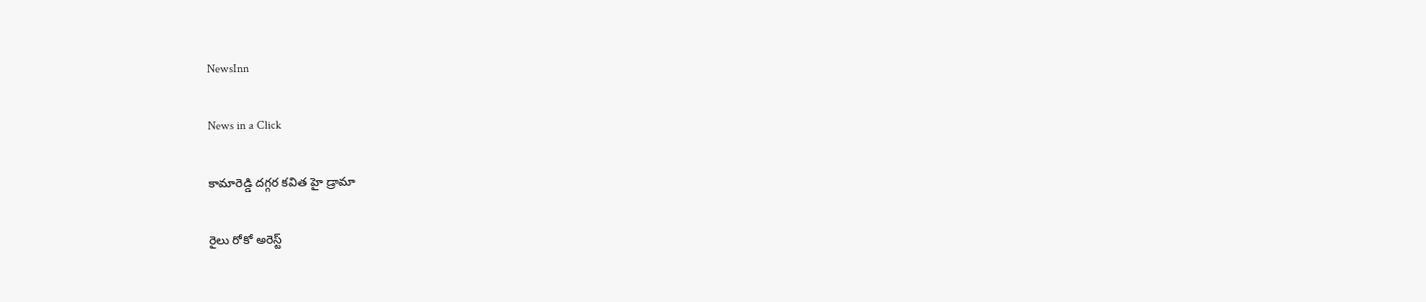NewsInn

News in a Click

కామారెడ్డి దగ్గర కవిత హై డ్రామా

రైలు రోకో అరెస్ట్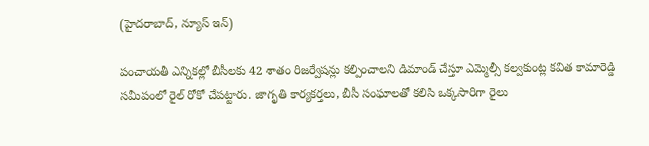(హైదరాబాద్, న్యూస్ ఇన్)

పంచాయతీ ఎన్నికల్లో బీసీలకు 42 శాతం రిజర్వేషన్లు కల్పించాలని డిమాండ్ చేస్తూ ఎమ్మెల్సీ కల్వకుంట్ల కవిత కామారెడ్డి సమీపంలో రైల్ రోకో చేపట్టారు. జాగృతి కార్యకర్తలు, బీసీ సంఘాలతో కలిసి ఒక్కసారిగా రైలు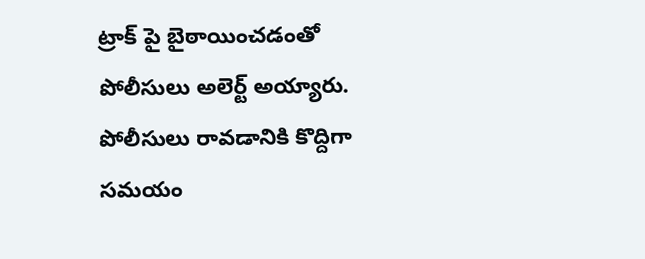ట్రాక్ పై బైఠాయించడంతో పోలీసులు అలెర్ట్ అయ్యారు. పోలీసులు రావడానికి కొద్దిగా సమయం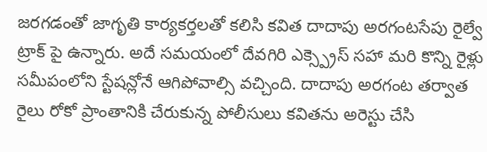జరగడంతో జాగృతి కార్యకర్తలతో కలిసి కవిత దాదాపు అరగంటసేపు రైల్వే ట్రాక్ పై ఉన్నారు. అదే సమయంలో దేవగిరి ఎక్స్ప్రెస్ సహా మరి కొన్ని రైళ్లు సమీపంలోని స్టేషన్లోనే ఆగిపోవాల్సి వచ్చింది. దాదాపు అరగంట తర్వాత రైలు రోకో ప్రాంతానికి చేరుకున్న పోలీసులు కవితను అరెస్టు చేసి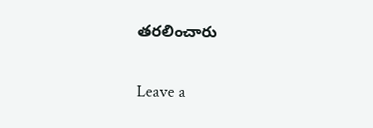తరలించారు

Leave a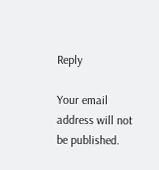Reply

Your email address will not be published.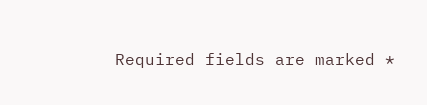Required fields are marked *